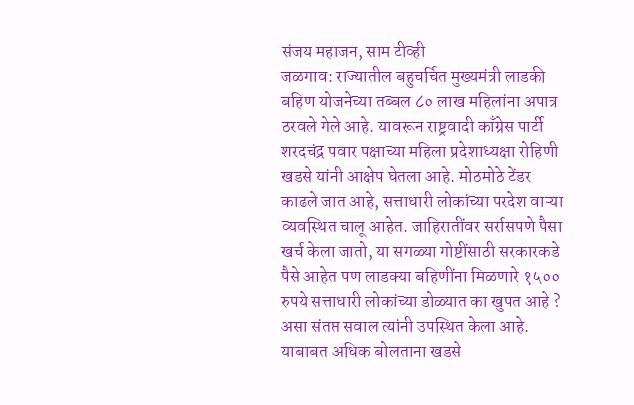संजय महाजन, साम टीव्ही
जळगाव: राज्यातील बहुचर्चित मुख्यमंत्री लाडकी बहिण योजनेच्या तब्बल ८० लाख महिलांना अपात्र ठरवले गेले आहे. यावरून राष्ट्रवादी काँग्रेस पार्टी शरदचंद्र पवार पक्षाच्या महिला प्रदेशाध्यक्षा रोहिणी खडसे यांनी आक्षेप घेतला आहे. मोठमोठे टेंडर काढले जात आहे, सत्ताधारी लोकांच्या परदेश वाऱ्या व्यवस्थित चालू आहेत. जाहिरातींवर सर्रासपणे पैसा खर्च केला जातो, या सगळ्या गोष्टींसाठी सरकारकडे पैसे आहेत पण लाडक्या बहिणींना मिळणारे १५०० रुपये सत्ताधारी लोकांच्या डोळ्यात का खुपत आहे ? असा संतप्त सवाल त्यांनी उपस्थित केला आहे.
याबाबत अधिक बोलताना खडसे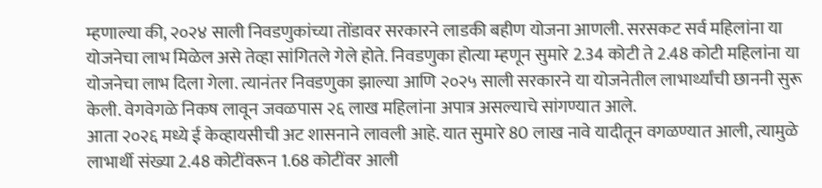म्हणाल्या की, २०२४ साली निवडणुकांच्या तोंडावर सरकारने लाडकी बहीण योजना आणली. सरसकट सर्व महिलांना या योजनेचा लाभ मिळेल असे तेव्हा सांगितले गेले होते. निवडणुका होत्या म्हणून सुमारे 2.34 कोटी ते 2.48 कोटी महिलांना या योजनेचा लाभ दिला गेला. त्यानंतर निवडणुका झाल्या आणि २०२५ साली सरकारने या योजनेतील लाभार्थ्यांची छाननी सुरू केली. वेगवेगळे निकष लावून जवळपास २६ लाख महिलांना अपात्र असल्याचे सांगण्यात आले.
आता २०२६ मध्ये ई केव्हायसीची अट शासनाने लावली आहे. यात सुमारे 80 लाख नावे यादीतून वगळण्यात आली, त्यामुळे लाभार्थी संख्या 2.48 कोटींवरून 1.68 कोटींवर आली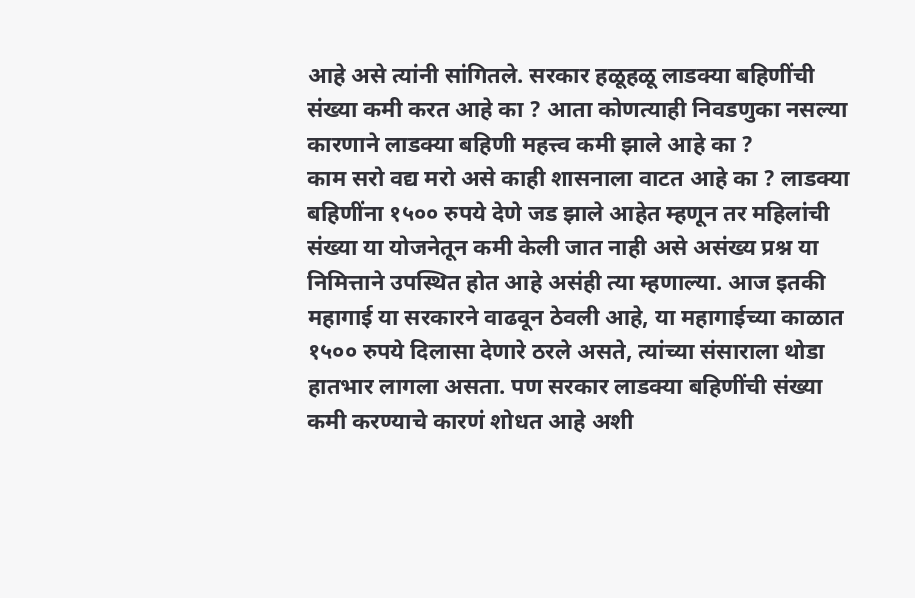आहे असे त्यांनी सांगितले. सरकार हळूहळू लाडक्या बहिणींची संख्या कमी करत आहे का ? आता कोणत्याही निवडणुका नसल्या कारणाने लाडक्या बहिणी महत्त्व कमी झाले आहे का ?
काम सरो वद्य मरो असे काही शासनाला वाटत आहे का ? लाडक्या बहिणींना १५०० रुपये देणे जड झाले आहेत म्हणून तर महिलांची संख्या या योजनेतून कमी केली जात नाही असे असंख्य प्रश्न या निमित्ताने उपस्थित होत आहे असंही त्या म्हणाल्या. आज इतकी महागाई या सरकारने वाढवून ठेवली आहे, या महागाईच्या काळात १५०० रुपये दिलासा देणारे ठरले असते, त्यांच्या संसाराला थोडा हातभार लागला असता. पण सरकार लाडक्या बहिणींची संख्या कमी करण्याचे कारणं शोधत आहे अशी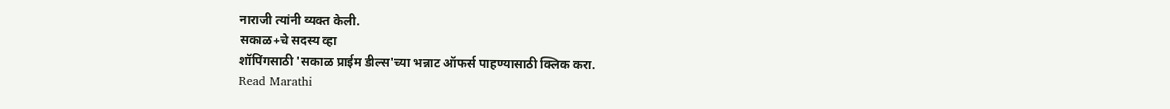नाराजी त्यांनी व्यक्त केली.
सकाळ+चे सदस्य व्हा
शॉपिंगसाठी 'सकाळ प्राईम डील्स'च्या भन्नाट ऑफर्स पाहण्यासाठी क्लिक करा.
Read Marathi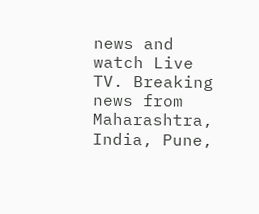news and watch Live TV. Breaking news from Maharashtra, India, Pune,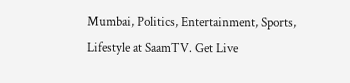Mumbai, Politics, Entertainment, Sports, Lifestyle at SaamTV. Get Live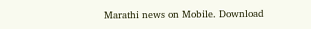Marathi news on Mobile. Download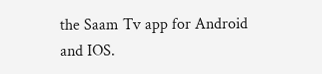the Saam Tv app for Android and IOS.